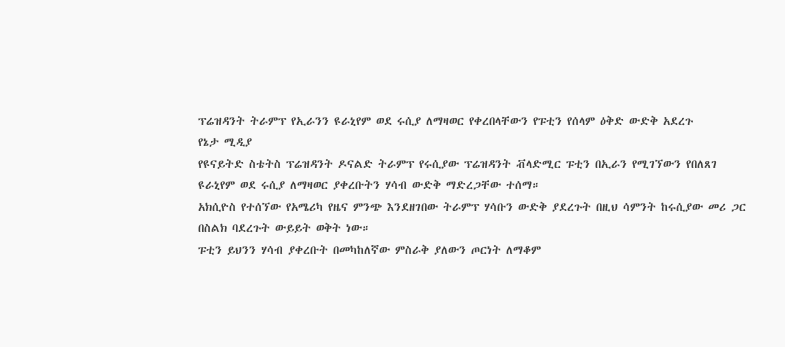ፕሬዝዳንት ትራምፕ የኢራንን ዩራኒየም ወደ ሩሲያ ለማዛወር የቀረበላቸውን የፑቲን የሰላም ዕቅድ ውድቅ አደረጉ
የኔታ ሚዲያ
የዩናይትድ ስቴትስ ፕሬዝዳንት ዶናልድ ትራምፕ የሩሲያው ፕሬዝዳንት ቭላድሚር ፑቲን በኢራን የሚገኘውን የበለጸገ ዩራኒየም ወደ ሩሲያ ለማዛወር ያቀረቡትን ሃሳብ ውድቅ ማድረጋቸው ተሰማ።
አክሲዮስ የተሰኘው የአሜሪካ የዜና ምንጭ እንደዘገበው ትራምፕ ሃሳቡን ውድቅ ያደረጉት በዚህ ሳምንት ከሩሲያው መሪ ጋር በስልክ ባደረጉት ውይይት ወቅት ነው።
ፑቲን ይህንን ሃሳብ ያቀረቡት በመካከለኛው ምስራቅ ያለውን ጦርነት ለማቆም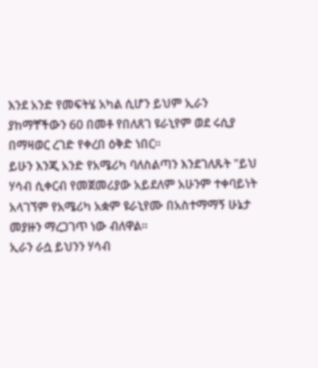እንደ አንድ የመፍትሄ አካል ሲሆን ይህም ኢራን ያከማቸችውን 60 በመቶ የበለጸገ ዩራኒየም ወደ ሩሲያ በማዛወር ረገድ የቀረበ ዕቅድ ነበር።
ይሁን እንጂ አንድ የአሜሪካ ባለስልጣን እንደገለጹት "ይህ ሃሳብ ሲቀርብ የመጀመሪያው አይደለም አሁንም ተቀባይነት አላገኘም የአሜሪካ አቋም ዩራኒየሙ በአስተማማኝ ሁኔታ መያዙን ማረጋገጥ ነው ብለዋል።
ኢራን ራሷ ይህንን ሃሳብ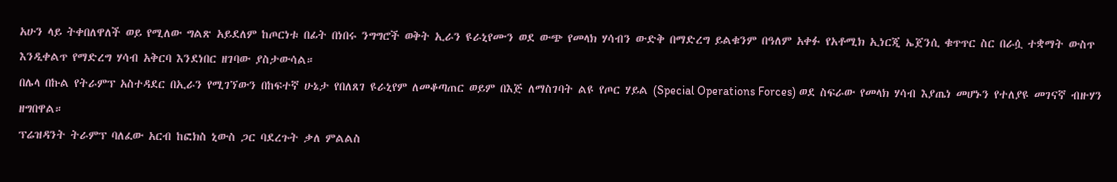አሁን ላይ ትቀበለዋለች ወይ የሚለው ግልጽ አይደለም ከጦርነቱ በፊት በነበሩ ንግግሮች ወቅት ኢራን ዩራኒየሙን ወደ ውጭ የመላክ ሃሳብን ውድቅ በማድረግ ይልቁንም በዓለም አቀፉ የአቶሚክ ኢነርጂ ኤጀንሲ ቁጥጥር ስር በራሷ ተቋማት ውስጥ እንዲቀልጥ የማድረግ ሃሳብ አቅርባ እንደነበር ዘገባው ያስታውሳል።
በሌላ በኩል የትራምፕ አስተዳደር በኢራን የሚገኘውን በከፍተኛ ሁኔታ የበለጸገ ዩራኒየም ለመቆጣጠር ወይም በእጅ ለማስገባት ልዩ የጦር ሃይል (Special Operations Forces) ወደ ስፍራው የመላክ ሃሳብ እያጤነ መሆኑን የተለያዩ መገናኛ ብዙሃን ዘግበዋል።
ፕሬዝዳንት ትራምፕ ባለፈው አርብ ከፎክስ ኒውስ ጋር ባደረጉት ቃለ ምልልስ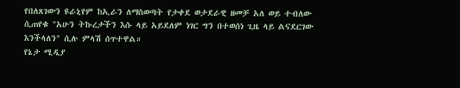የበለጸገውን ዩራኒየም ከኢራን ለማስወጣት የታቀደ ወታደራዊ ዘመቻ አለ ወይ ተብለው ሲጠየቁ "አሁን ትኩረታችን እሱ ላይ አይደለም ነገር ግን በተወሰነ ጊዜ ላይ ልናደርገው እንችላለን" ሲሉ ምላሽ ሰጥተዋል።
የኔታ ሚዲያ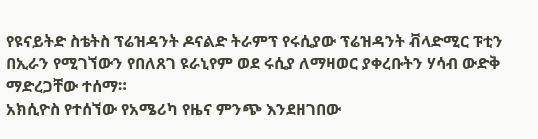የዩናይትድ ስቴትስ ፕሬዝዳንት ዶናልድ ትራምፕ የሩሲያው ፕሬዝዳንት ቭላድሚር ፑቲን በኢራን የሚገኘውን የበለጸገ ዩራኒየም ወደ ሩሲያ ለማዛወር ያቀረቡትን ሃሳብ ውድቅ ማድረጋቸው ተሰማ።
አክሲዮስ የተሰኘው የአሜሪካ የዜና ምንጭ እንደዘገበው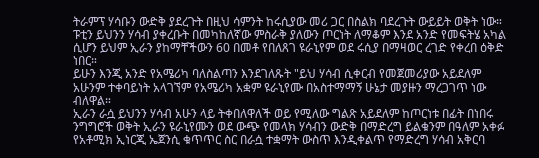ትራምፕ ሃሳቡን ውድቅ ያደረጉት በዚህ ሳምንት ከሩሲያው መሪ ጋር በስልክ ባደረጉት ውይይት ወቅት ነው።
ፑቲን ይህንን ሃሳብ ያቀረቡት በመካከለኛው ምስራቅ ያለውን ጦርነት ለማቆም እንደ አንድ የመፍትሄ አካል ሲሆን ይህም ኢራን ያከማቸችውን 60 በመቶ የበለጸገ ዩራኒየም ወደ ሩሲያ በማዛወር ረገድ የቀረበ ዕቅድ ነበር።
ይሁን እንጂ አንድ የአሜሪካ ባለስልጣን እንደገለጹት "ይህ ሃሳብ ሲቀርብ የመጀመሪያው አይደለም አሁንም ተቀባይነት አላገኘም የአሜሪካ አቋም ዩራኒየሙ በአስተማማኝ ሁኔታ መያዙን ማረጋገጥ ነው ብለዋል።
ኢራን ራሷ ይህንን ሃሳብ አሁን ላይ ትቀበለዋለች ወይ የሚለው ግልጽ አይደለም ከጦርነቱ በፊት በነበሩ ንግግሮች ወቅት ኢራን ዩራኒየሙን ወደ ውጭ የመላክ ሃሳብን ውድቅ በማድረግ ይልቁንም በዓለም አቀፉ የአቶሚክ ኢነርጂ ኤጀንሲ ቁጥጥር ስር በራሷ ተቋማት ውስጥ እንዲቀልጥ የማድረግ ሃሳብ አቅርባ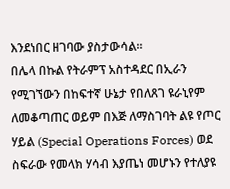እንደነበር ዘገባው ያስታውሳል።
በሌላ በኩል የትራምፕ አስተዳደር በኢራን የሚገኘውን በከፍተኛ ሁኔታ የበለጸገ ዩራኒየም ለመቆጣጠር ወይም በእጅ ለማስገባት ልዩ የጦር ሃይል (Special Operations Forces) ወደ ስፍራው የመላክ ሃሳብ እያጤነ መሆኑን የተለያዩ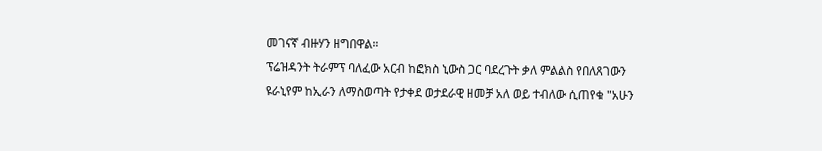መገናኛ ብዙሃን ዘግበዋል።
ፕሬዝዳንት ትራምፕ ባለፈው አርብ ከፎክስ ኒውስ ጋር ባደረጉት ቃለ ምልልስ የበለጸገውን ዩራኒየም ከኢራን ለማስወጣት የታቀደ ወታደራዊ ዘመቻ አለ ወይ ተብለው ሲጠየቁ "አሁን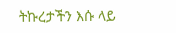ትኩረታችን እሱ ላይ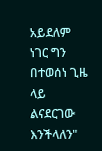አይደለም ነገር ግን በተወሰነ ጊዜ ላይ ልናደርገው እንችላለን"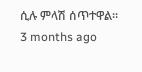ሲሉ ምላሽ ሰጥተዋል።
3 months ago